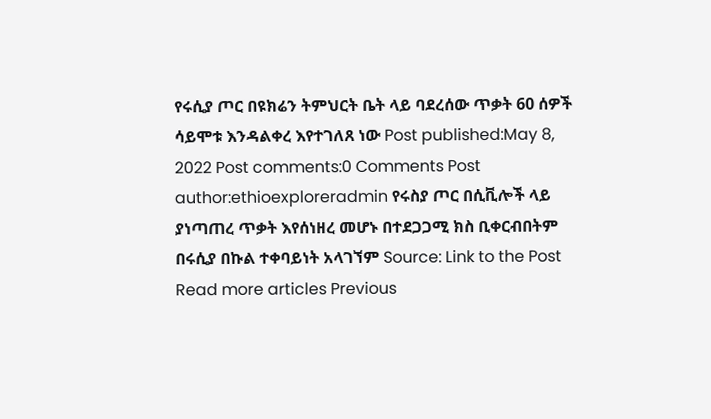የሩሲያ ጦር በዩክሬን ትምህርት ቤት ላይ ባደረሰው ጥቃት 60 ሰዎች ሳይሞቱ እንዳልቀረ እየተገለጸ ነው Post published:May 8, 2022 Post comments:0 Comments Post author:ethioexploreradmin የሩስያ ጦር በሲቪሎች ላይ ያነጣጠረ ጥቃት እየሰነዘረ መሆኑ በተደጋጋሚ ክስ ቢቀርብበትም በሩሲያ በኩል ተቀባይነት አላገኘም Source: Link to the Post Read more articles Previous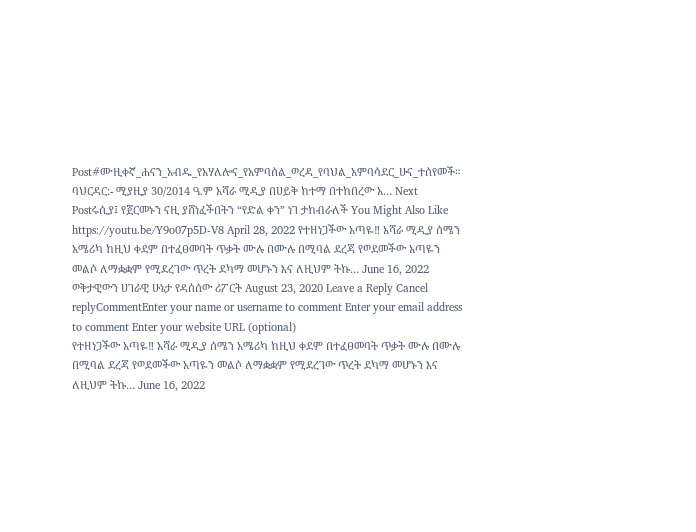Post#ሙዚቀኛ_ሐናን_አብዱ_የአሃለሎና_የአምባሰል_ወረዳ_የባህል_አምባሳደር_ሁና_ተሰየመች። ባህርዳር:- ሚያዚያ 30/2014 ዓ.ም አሻራ ሚዲያ በሀይቅ ከተማ በተከበረው አ… Next Postሩሲያ፤ የጀርመኑን ናዚ ያሸነፈችበትን “የድል ቀን” ነገ ታከብራለች You Might Also Like https://youtu.be/Y9o07p5D-V8 April 28, 2022 የተዘነጋችው አጣዬ‼ አሻራ ሚዲያ ሰሜን አሜሪካ ከዚህ ቀደም በተፈፀመባት ጥቃት ሙሉ በሙሉ በሚባል ደረጃ የወደመችው አጣዬን መልሶ ለማቋቋም የሚደረገው ጥረት ደካማ መሆኑን እና ለዚህም ትኩ… June 16, 2022 ወቅታዊውን ሀገራዊ ሁኔታ የዳሰሰው ሪፖርት August 23, 2020 Leave a Reply Cancel replyCommentEnter your name or username to comment Enter your email address to comment Enter your website URL (optional)
የተዘነጋችው አጣዬ‼ አሻራ ሚዲያ ሰሜን አሜሪካ ከዚህ ቀደም በተፈፀመባት ጥቃት ሙሉ በሙሉ በሚባል ደረጃ የወደመችው አጣዬን መልሶ ለማቋቋም የሚደረገው ጥረት ደካማ መሆኑን እና ለዚህም ትኩ… June 16, 2022